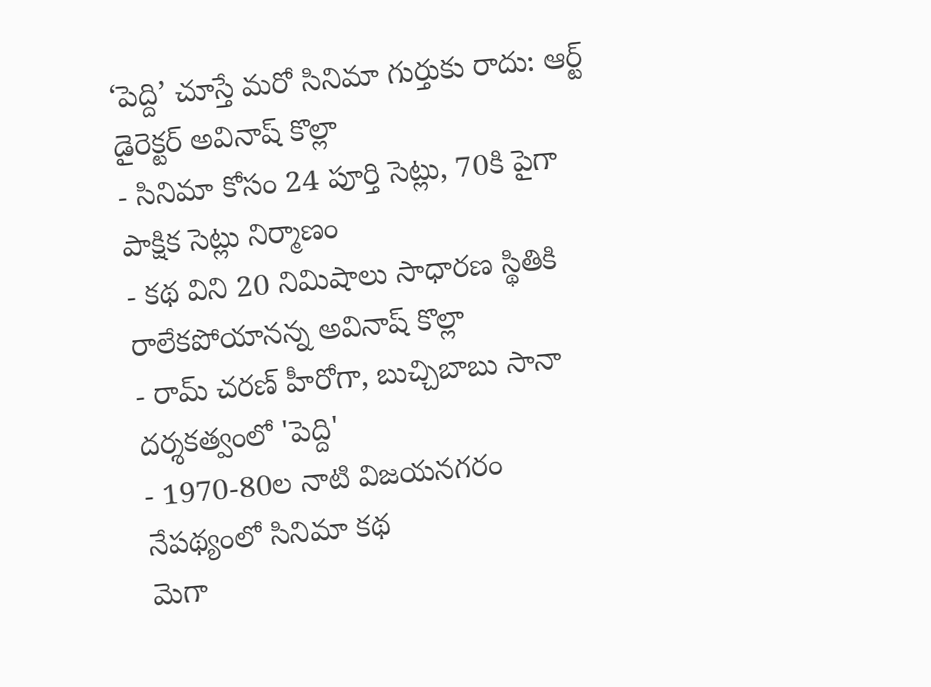‘పెద్ది’ చూస్తే మరో సినిమా గుర్తుకు రాదు: ఆర్ట్ డైరెక్టర్ అవినాష్ కొల్లా
- సినిమా కోసం 24 పూర్తి సెట్లు, 70కి పైగా పాక్షిక సెట్లు నిర్మాణం
- కథ విని 20 నిమిషాలు సాధారణ స్థితికి రాలేకపోయానన్న అవినాష్ కొల్లా
- రామ్ చరణ్ హీరోగా, బుచ్చిబాబు సానా దర్శకత్వంలో 'పెద్ది'
- 1970-80ల నాటి విజయనగరం నేపథ్యంలో సినిమా కథ
మెగా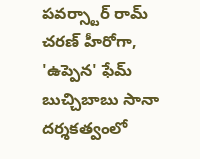పవర్స్టార్ రామ్ చరణ్ హీరోగా, 'ఉప్పెన' ఫేమ్ బుచ్చిబాబు సానా దర్శకత్వంలో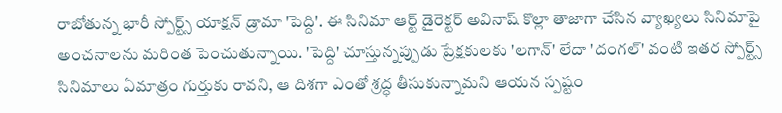రాబోతున్న భారీ స్పోర్ట్స్ యాక్షన్ డ్రామా 'పెద్ది'. ఈ సినిమా ఆర్ట్ డైరెక్టర్ అవినాష్ కొల్లా తాజాగా చేసిన వ్యాఖ్యలు సినిమాపై అంచనాలను మరింత పెంచుతున్నాయి. 'పెద్ది' చూస్తున్నప్పుడు ప్రేక్షకులకు 'లగాన్' లేదా 'దంగల్' వంటి ఇతర స్పోర్ట్స్ సినిమాలు ఏమాత్రం గుర్తుకు రావని, ఆ దిశగా ఎంతో శ్రద్ధ తీసుకున్నామని ఆయన స్పష్టం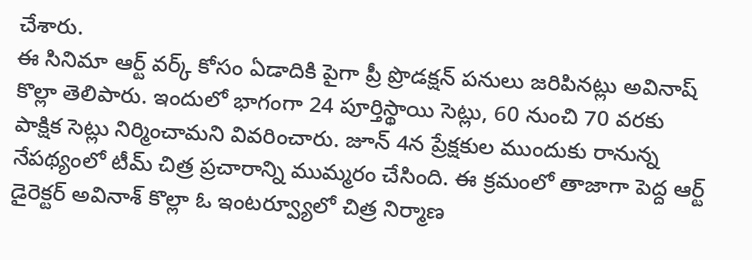చేశారు.
ఈ సినిమా ఆర్ట్ వర్క్ కోసం ఏడాదికి పైగా ప్రీ ప్రొడక్షన్ పనులు జరిపినట్లు అవినాష్ కొల్లా తెలిపారు. ఇందులో భాగంగా 24 పూర్తిస్థాయి సెట్లు, 60 నుంచి 70 వరకు పాక్షిక సెట్లు నిర్మించామని వివరించారు. జూన్ 4న ప్రేక్షకుల ముందుకు రానున్న నేపథ్యంలో టీమ్ చిత్ర ప్రచారాన్ని ముమ్మరం చేసింది. ఈ క్రమంలో తాజాగా పెద్ద ఆర్ట్ డైరెక్టర్ అవినాశ్ కొల్లా ఓ ఇంటర్వ్యూలో చిత్ర నిర్మాణ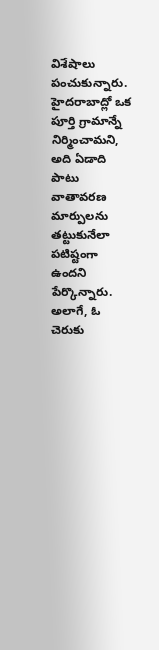విశేషాలు పంచుకున్నారు.
హైదరాబాద్లో ఒక పూర్తి గ్రామాన్నే నిర్మించామని, అది ఏడాది పాటు వాతావరణ మార్పులను తట్టుకునేలా పటిష్టంగా ఉందని పేర్కొన్నారు. అలాగే, ఓ చెరుకు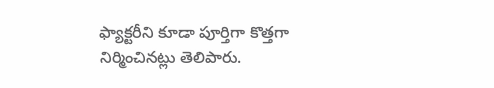ఫ్యాక్టరీని కూడా పూర్తిగా కొత్తగా నిర్మించినట్లు తెలిపారు.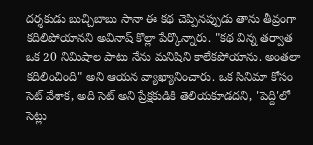దర్శకుడు బుచ్చిబాబు సానా ఈ కథ చెప్పినప్పుడు తాను తీవ్రంగా కదిలిపోయానని అవినాష్ కొల్లా పేర్కొన్నారు. "కథ విన్న తర్వాత ఒక 20 నిమిషాల పాటు నేను మనిషిని కాలేకపోయాను. అంతలా కదిలించింది" అని ఆయన వ్యాఖ్యానించారు. ఒక సినిమా కోసం సెట్ వేశాక, అది సెట్ అని ప్రేక్షకుడికి తెలియకూడదని, 'పెద్ది'లో సెట్లు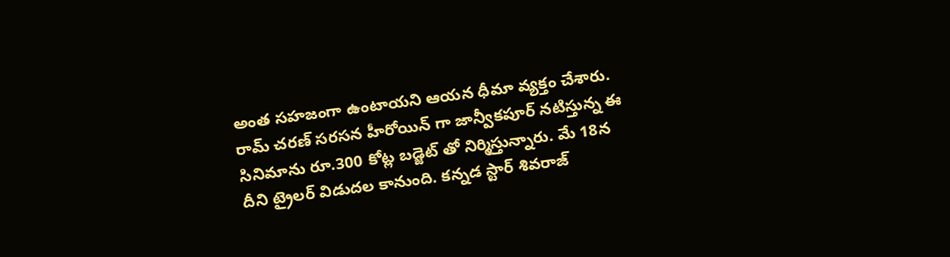అంత సహజంగా ఉంటాయని ఆయన ధీమా వ్యక్తం చేశారు.
రామ్ చరణ్ సరసన హీరోయిన్ గా జాన్వీకపూర్ నటిస్తున్న ఈ సినిమాను రూ.300 కోట్ల బడ్జెట్ తో నిర్మిస్తున్నారు. మే 18న దీని ట్రైలర్ విడుదల కానుంది. కన్నడ స్టార్ శివరాజ్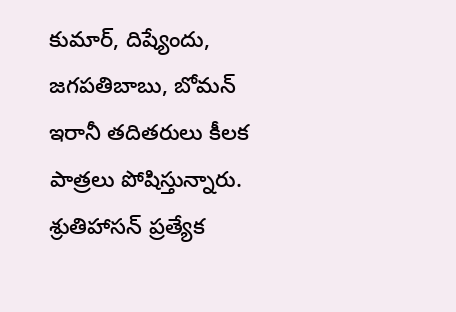కుమార్, దిష్యేందు, జగపతిబాబు, బోమన్ ఇరానీ తదితరులు కీలక పాత్రలు పోషిస్తున్నారు. శ్రుతిహాసన్ ప్రత్యేక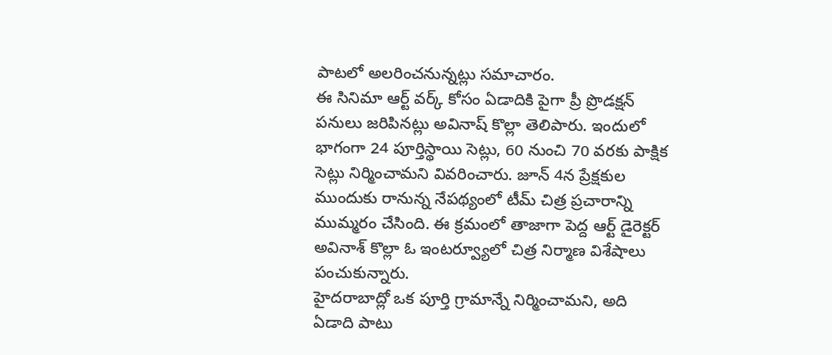పాటలో అలరించనున్నట్లు సమాచారం.
ఈ సినిమా ఆర్ట్ వర్క్ కోసం ఏడాదికి పైగా ప్రీ ప్రొడక్షన్ పనులు జరిపినట్లు అవినాష్ కొల్లా తెలిపారు. ఇందులో భాగంగా 24 పూర్తిస్థాయి సెట్లు, 60 నుంచి 70 వరకు పాక్షిక సెట్లు నిర్మించామని వివరించారు. జూన్ 4న ప్రేక్షకుల ముందుకు రానున్న నేపథ్యంలో టీమ్ చిత్ర ప్రచారాన్ని ముమ్మరం చేసింది. ఈ క్రమంలో తాజాగా పెద్ద ఆర్ట్ డైరెక్టర్ అవినాశ్ కొల్లా ఓ ఇంటర్వ్యూలో చిత్ర నిర్మాణ విశేషాలు పంచుకున్నారు.
హైదరాబాద్లో ఒక పూర్తి గ్రామాన్నే నిర్మించామని, అది ఏడాది పాటు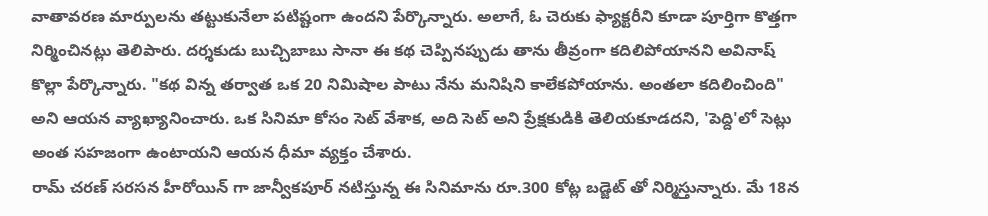వాతావరణ మార్పులను తట్టుకునేలా పటిష్టంగా ఉందని పేర్కొన్నారు. అలాగే, ఓ చెరుకు ఫ్యాక్టరీని కూడా పూర్తిగా కొత్తగా నిర్మించినట్లు తెలిపారు. దర్శకుడు బుచ్చిబాబు సానా ఈ కథ చెప్పినప్పుడు తాను తీవ్రంగా కదిలిపోయానని అవినాష్ కొల్లా పేర్కొన్నారు. "కథ విన్న తర్వాత ఒక 20 నిమిషాల పాటు నేను మనిషిని కాలేకపోయాను. అంతలా కదిలించింది" అని ఆయన వ్యాఖ్యానించారు. ఒక సినిమా కోసం సెట్ వేశాక, అది సెట్ అని ప్రేక్షకుడికి తెలియకూడదని, 'పెద్ది'లో సెట్లు అంత సహజంగా ఉంటాయని ఆయన ధీమా వ్యక్తం చేశారు.
రామ్ చరణ్ సరసన హీరోయిన్ గా జాన్వీకపూర్ నటిస్తున్న ఈ సినిమాను రూ.300 కోట్ల బడ్జెట్ తో నిర్మిస్తున్నారు. మే 18న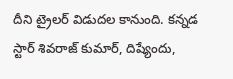దీని ట్రైలర్ విడుదల కానుంది. కన్నడ స్టార్ శివరాజ్ కుమార్, దిష్యేందు,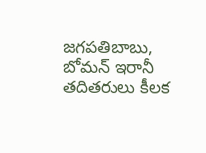జగపతిబాబు, బోమన్ ఇరానీ తదితరులు కీలక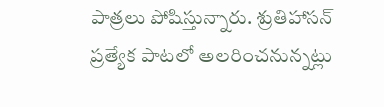పాత్రలు పోషిస్తున్నారు. శ్రుతిహాసన్ ప్రత్యేక పాటలో అలరించనున్నట్లు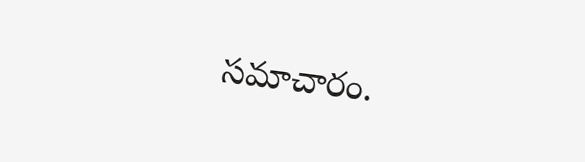సమాచారం.